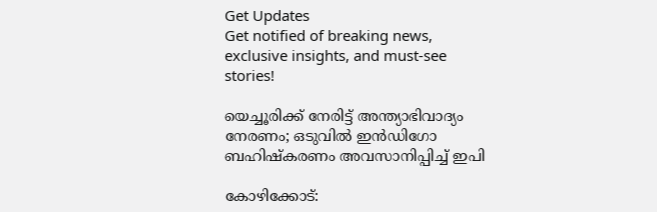Get Updates
Get notified of breaking news, exclusive insights, and must-see stories!

യെച്ചൂരിക്ക് നേരിട്ട് അന്ത്യാഭിവാദ്യം നേരണം; ഒടുവില്‍ ഇന്‍ഡിഗോ ബഹിഷ്‌കരണം അവസാനിപ്പിച്ച് ഇപി

കോഴിക്കോട്‌: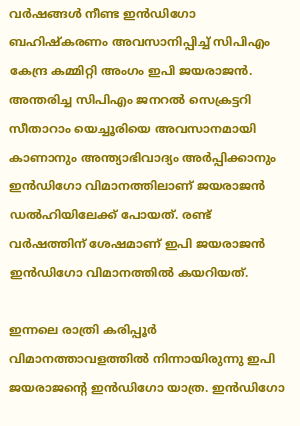വര്‍ഷങ്ങള്‍ നീണ്ട ഇന്‍ഡിഗോ ബഹിഷ്‌കരണം അവസാനിപ്പിച്ച് സിപിഎം കേന്ദ്ര കമ്മിറ്റി അംഗം ഇപി ജയരാജന്‍. അന്തരിച്ച സിപിഎം ജനറല്‍ സെക്രട്ടറി സീതാറാം യെച്ചൂരിയെ അവസാനമായി കാണാനും അന്ത്യാഭിവാദ്യം അര്‍പ്പിക്കാനും ഇന്‍ഡിഗോ വിമാനത്തിലാണ് ജയരാജന്‍ ഡല്‍ഹിയിലേക്ക് പോയത്. രണ്ട് വര്‍ഷത്തിന് ശേഷമാണ് ഇപി ജയരാജന്‍ ഇന്‍ഡിഗോ വിമാനത്തില്‍ കയറിയത്.

ഇന്നലെ രാത്രി കരിപ്പൂര്‍ വിമാനത്താവളത്തില്‍ നിന്നായിരുന്നു ഇപി ജയരാജന്റെ ഇന്‍ഡിഗോ യാത്ര. ഇന്‍ഡിഗോ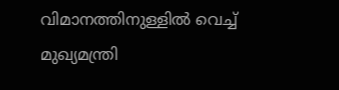വിമാനത്തിനുള്ളില്‍ വെച്ച് മുഖ്യമന്ത്രി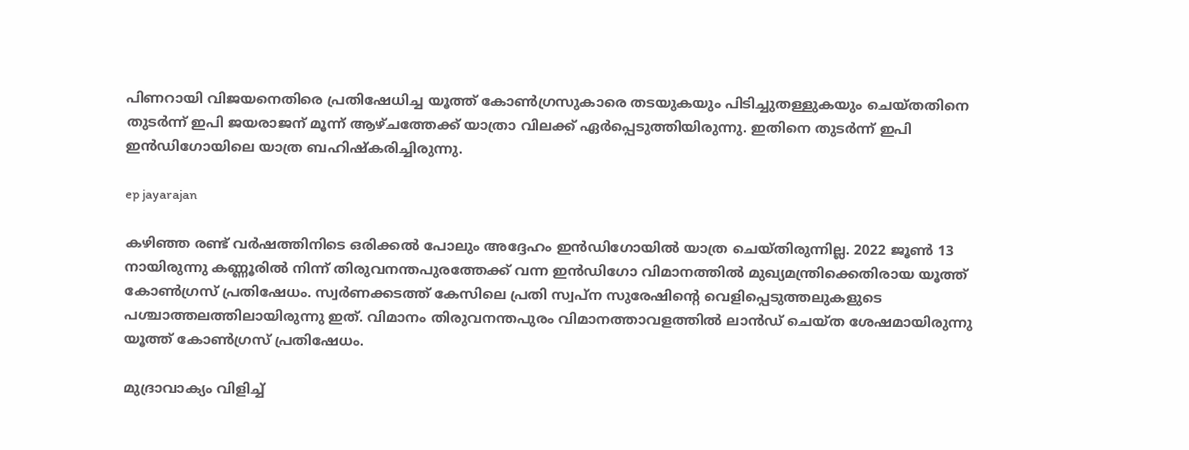പിണറായി വിജയനെതിരെ പ്രതിഷേധിച്ച യൂത്ത് കോണ്‍ഗ്രസുകാരെ തടയുകയും പിടിച്ചുതള്ളുകയും ചെയ്തതിനെ തുടര്‍ന്ന് ഇപി ജയരാജന് മൂന്ന് ആഴ്ചത്തേക്ക് യാത്രാ വിലക്ക് ഏര്‍പ്പെടുത്തിയിരുന്നു. ഇതിനെ തുടര്‍ന്ന് ഇപി ഇന്‍ഡിഗോയിലെ യാത്ര ബഹിഷ്‌കരിച്ചിരുന്നു.

ep jayarajan

കഴിഞ്ഞ രണ്ട് വര്‍ഷത്തിനിടെ ഒരിക്കല്‍ പോലും അദ്ദേഹം ഇന്‍ഡിഗോയില്‍ യാത്ര ചെയ്തിരുന്നില്ല. 2022 ജൂണ്‍ 13 നായിരുന്നു കണ്ണൂരില്‍ നിന്ന് തിരുവനന്തപുരത്തേക്ക് വന്ന ഇന്‍ഡിഗോ വിമാനത്തില്‍ മുഖ്യമന്ത്രിക്കെതിരായ യൂത്ത് കോണ്‍ഗ്രസ് പ്രതിഷേധം. സ്വര്‍ണക്കടത്ത് കേസിലെ പ്രതി സ്വപ്‌ന സുരേഷിന്റെ വെളിപ്പെടുത്തലുകളുടെ പശ്ചാത്തലത്തിലായിരുന്നു ഇത്. വിമാനം തിരുവനന്തപുരം വിമാനത്താവളത്തില്‍ ലാന്‍ഡ് ചെയ്ത ശേഷമായിരുന്നു യൂത്ത് കോണ്‍ഗ്രസ് പ്രതിഷേധം.

മുദ്രാവാക്യം വിളിച്ച്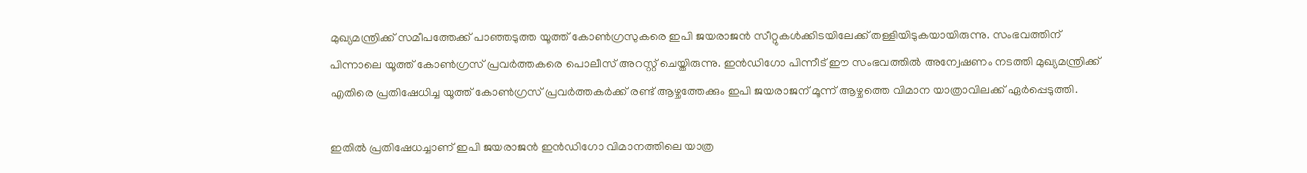മുഖ്യമന്ത്രിക്ക് സമീപത്തേക്ക് പാഞ്ഞടുത്ത യൂത്ത് കോണ്‍ഗ്രസുകരെ ഇപി ജയരാജന്‍ സീറ്റുകള്‍ക്കിടയിലേക്ക് തള്ളിയിടുകയായിരുന്നു. സംഭവത്തിന് പിന്നാലെ യൂത്ത് കോണ്‍ഗ്രസ് പ്രവര്‍ത്തകരെ പൊലീസ് അറസ്റ്റ് ചെയ്തിരുന്നു. ഇന്‍ഡിഗോ പിന്നീട് ഈ സംഭവത്തില്‍ അന്വേഷണം നടത്തി മുഖ്യമന്ത്രിക്ക് എതിരെ പ്രതിഷേധിച്ച യൂത്ത് കോണ്‍ഗ്രസ് പ്രവര്‍ത്തകര്‍ക്ക് രണ്ട് ആഴ്ചത്തേക്കും ഇപി ജയരാജന് മൂന്ന് ആഴ്ചത്തെ വിമാന യാത്രാവിലക്ക് ഏര്‍പ്പെടുത്തി.

ഇതില്‍ പ്രതിഷേധച്ചാണ് ഇപി ജയരാജന്‍ ഇന്‍ഡിഗോ വിമാനത്തിലെ യാത്ര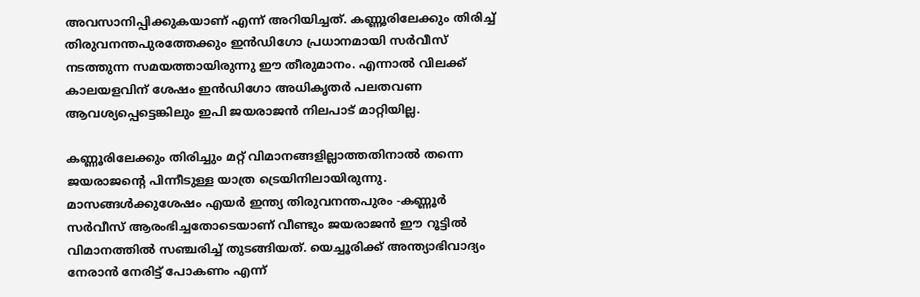അവസാനിപ്പിക്കുകയാണ് എന്ന് അറിയിച്ചത്. കണ്ണൂരിലേക്കും തിരിച്ച് തിരുവനന്തപുരത്തേക്കും ഇന്‍ഡിഗോ പ്രധാനമായി സര്‍വീസ് നടത്തുന്ന സമയത്തായിരുന്നു ഈ തീരുമാനം. എന്നാല്‍ വിലക്ക് കാലയളവിന് ശേഷം ഇന്‍ഡിഗോ അധികൃതര്‍ പലതവണ ആവശ്യപ്പെട്ടെങ്കിലും ഇപി ജയരാജന്‍ നിലപാട് മാറ്റിയില്ല.

കണ്ണൂരിലേക്കും തിരിച്ചും മറ്റ് വിമാനങ്ങളില്ലാത്തതിനാല്‍ തന്നെ ജയരാജന്റെ പിന്നീടുള്ള യാത്ര ട്രെയിനിലായിരുന്നു. മാസങ്ങള്‍ക്കുശേഷം എയര്‍ ഇന്ത്യ തിരുവനന്തപുരം -കണ്ണൂര്‍ സര്‍വീസ് ആരംഭിച്ചതോടെയാണ് വീണ്ടും ജയരാജന്‍ ഈ റൂട്ടില്‍ വിമാനത്തില്‍ സഞ്ചരിച്ച് തുടങ്ങിയത്. യെച്ചൂരിക്ക് അന്ത്യാഭിവാദ്യം നേരാന്‍ നേരിട്ട് പോകണം എന്ന്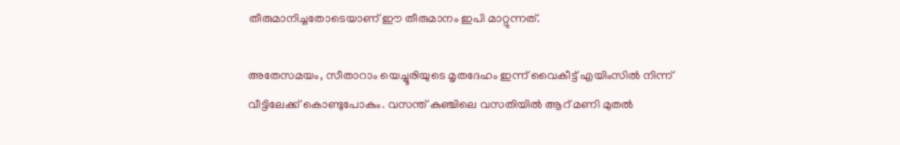തീരുമാനിച്ചതോടെയാണ് ഈ തീരുമാനം ഇപി മാറ്റുന്നത്.

അതേസമയം, സീതാറാം യെച്ചൂരിയുടെ മൃതദേഹം ഇന്ന് വൈകീട്ട് എയിംസില്‍ നിന്ന് വീട്ടിലേക്ക് കൊണ്ടുപോകും. വസന്ത് കുഞ്ചിലെ വസതിയില്‍ ആറ് മണി മുതല്‍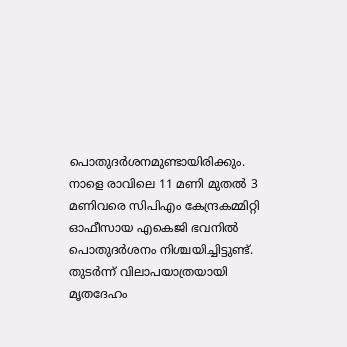പൊതുദര്‍ശനമുണ്ടായിരിക്കും. നാളെ രാവിലെ 11 മണി മുതല്‍ 3 മണിവരെ സിപിഎം കേന്ദ്രകമ്മിറ്റി ഓഫീസായ എകെജി ഭവനില്‍ പൊതുദര്‍ശനം നിശ്ചയിച്ചിട്ടുണ്ട്. തുടര്‍ന്ന് വിലാപയാത്രയായി മൃതദേഹം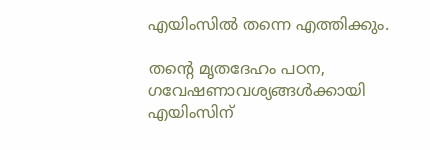എയിംസില്‍ തന്നെ എത്തിക്കും.

തന്റെ മൃതദേഹം പഠന, ഗവേഷണാവശ്യങ്ങള്‍ക്കായി എയിംസിന്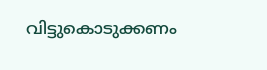വിട്ടുകൊടുക്കണം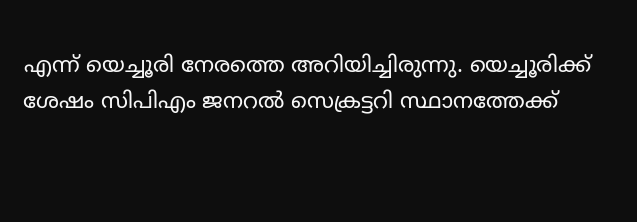എന്ന് യെച്ചൂരി നേരത്തെ അറിയിച്ചിരുന്നു. യെച്ചൂരിക്ക് ശേഷം സിപിഎം ജനറല്‍ സെക്രട്ടറി സ്ഥാനത്തേക്ക്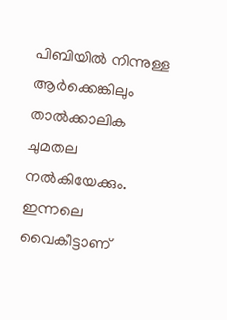പിബിയില്‍ നിന്നുള്ള ആര്‍ക്കെങ്കിലും താല്‍ക്കാലിക ചുമതല നല്‍കിയേക്കും. ഇന്നലെ വൈകീട്ടാണ്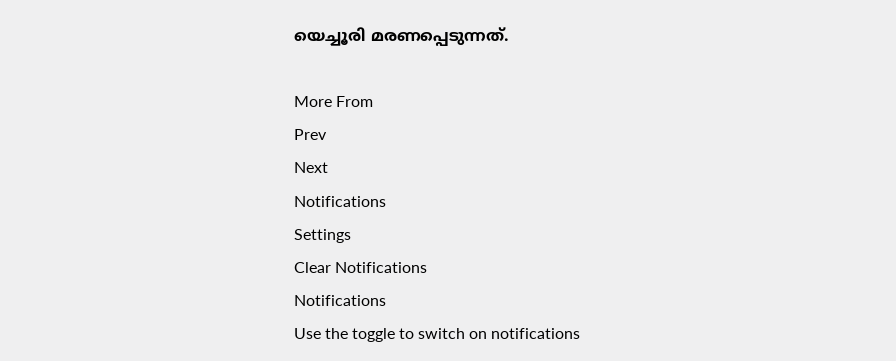യെച്ചൂരി മരണപ്പെടുന്നത്.

More From
Prev
Next
Notifications
Settings
Clear Notifications
Notifications
Use the toggle to switch on notifications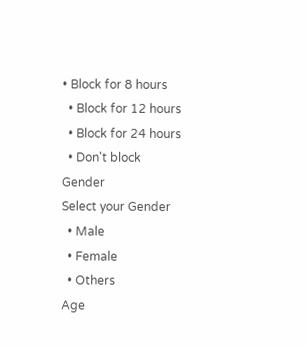• Block for 8 hours
  • Block for 12 hours
  • Block for 24 hours
  • Don't block
Gender
Select your Gender
  • Male
  • Female
  • Others
Age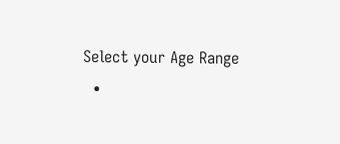Select your Age Range
  •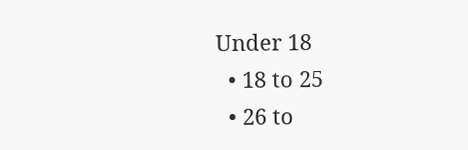Under 18
  • 18 to 25
  • 26 to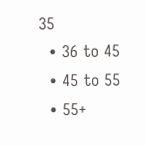35
  • 36 to 45
  • 45 to 55
  • 55+